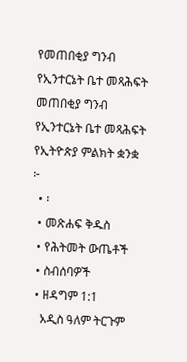የመጠበቂያ ግንብ የኢንተርኔት ቤተ መጻሕፍት
መጠበቂያ ግንብ
የኢንተርኔት ቤተ መጻሕፍት
የኢትዮጵያ ምልክት ቋንቋ
፦
  • ፡
  • መጽሐፍ ቅዱስ
  • የሕትመት ውጤቶች
  • ስብሰባዎች
  • ዘዳግም 1:1
    አዲስ ዓለም ትርጉም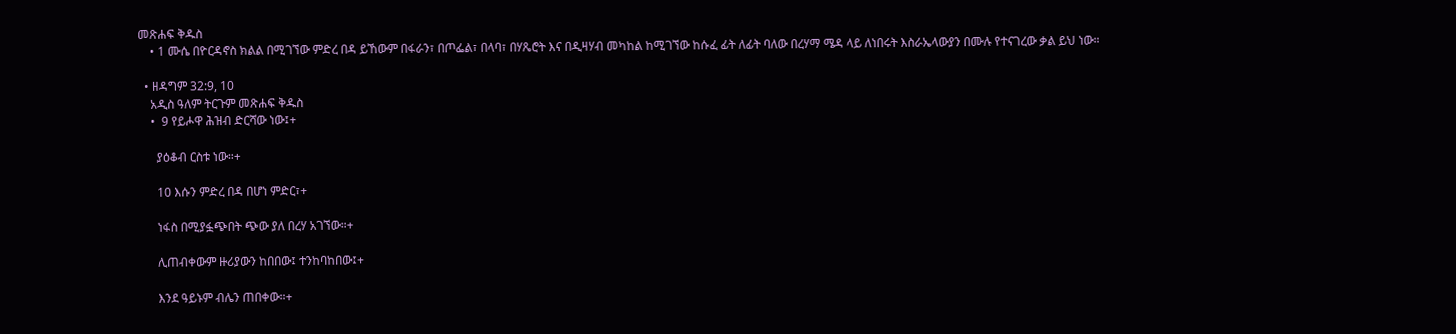መጽሐፍ ቅዱስ
    • 1 ሙሴ በዮርዳኖስ ክልል በሚገኘው ምድረ በዳ ይኸውም በፋራን፣ በጦፌል፣ በላባ፣ በሃጼሮት እና በዲዛሃብ መካከል ከሚገኘው ከሱፈ ፊት ለፊት ባለው በረሃማ ሜዳ ላይ ለነበሩት እስራኤላውያን በሙሉ የተናገረው ቃል ይህ ነው።

  • ዘዳግም 32:9, 10
    አዲስ ዓለም ትርጉም መጽሐፍ ቅዱስ
    •  9 የይሖዋ ሕዝብ ድርሻው ነው፤+

      ያዕቆብ ርስቱ ነው።+

      10 እሱን ምድረ በዳ በሆነ ምድር፣+

      ነፋስ በሚያፏጭበት ጭው ያለ በረሃ አገኘው።+

      ሊጠብቀውም ዙሪያውን ከበበው፤ ተንከባከበው፤+

      እንደ ዓይኑም ብሌን ጠበቀው።+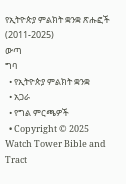የኢትዮጵያ ምልክት ቋንቋ ጽሑፎች (2011-2025)
ውጣ
ግባ
  • የኢትዮጵያ ምልክት ቋንቋ
  • አጋራ
  • የግል ምርጫዎች
  • Copyright © 2025 Watch Tower Bible and Tract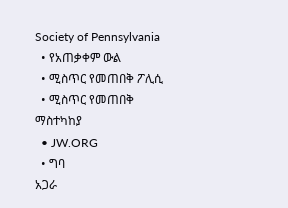Society of Pennsylvania
  • የአጠቃቀም ውል
  • ሚስጥር የመጠበቅ ፖሊሲ
  • ሚስጥር የመጠበቅ ማስተካከያ
  • JW.ORG
  • ግባ
አጋራ